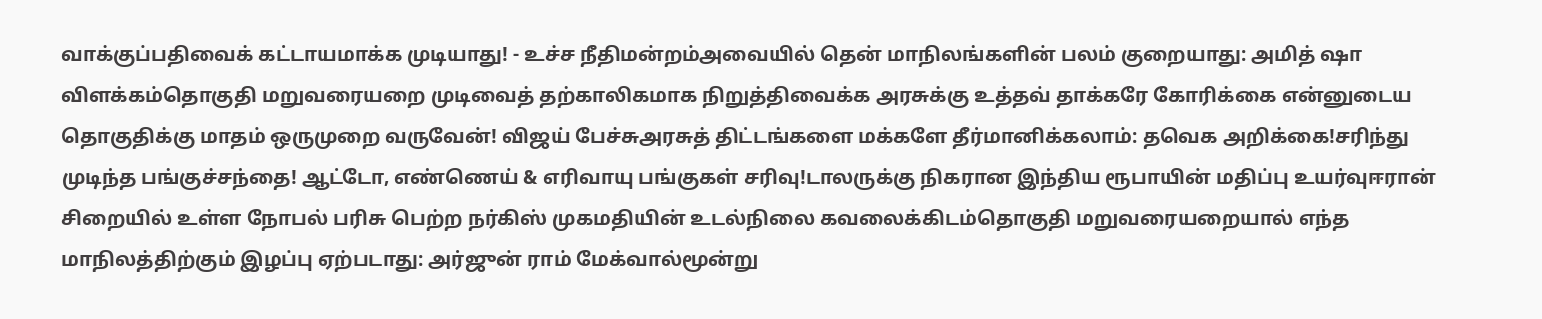வாக்குப்பதிவைக் கட்டாயமாக்க முடியாது! - உச்ச நீதிமன்றம்அவையில் தென் மாநிலங்களின் பலம் குறையாது: அமித் ஷா விளக்கம்தொகுதி மறுவரையறை முடிவைத் தற்காலிகமாக நிறுத்திவைக்க அரசுக்கு உத்தவ் தாக்கரே கோரிக்கை என்னுடைய தொகுதிக்கு மாதம் ஒருமுறை வருவேன்! விஜய் பேச்சுஅரசுத் திட்டங்களை மக்களே தீர்மானிக்கலாம்: தவெக அறிக்கை!சரிந்து முடிந்த பங்குச்சந்தை! ஆட்டோ, எண்ணெய் & எரிவாயு பங்குகள் சரிவு!டாலருக்கு நிகரான இந்திய ரூபாயின் மதிப்பு உயர்வுஈரான் சிறையில் உள்ள நோபல் பரிசு பெற்ற நர்கிஸ் முகமதியின் உடல்நிலை கவலைக்கிடம்தொகுதி மறுவரையறையால் எந்த மாநிலத்திற்கும் இழப்பு ஏற்படாது: அர்ஜுன் ராம் மேக்வால்மூன்று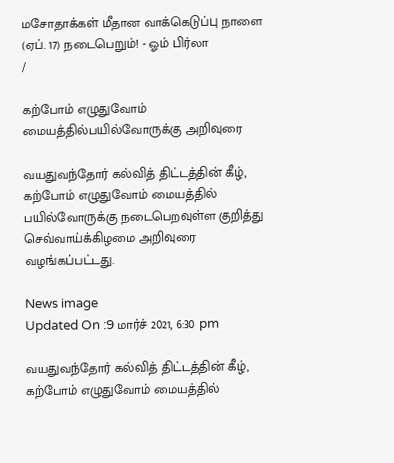மசோதாக்கள் மீதான வாக்கெடுப்பு நாளை (ஏப். 17) நடைபெறும்! - ஓம் பிர்லா
/

கற்போம் எழுதுவோம் மையத்தில்பயில்வோருக்கு அறிவுரை

வயதுவந்தோர் கல்வித் திட்டத்தின் கீழ், கற்போம் எழுதுவோம் மையத்தில் பயில்வோருக்கு நடைபெறவுள்ள குறித்து செவ்வாய்க்கிழமை அறிவுரை வழங்கப்பட்டது.

News image
Updated On :9 மார்ச் 2021, 6:30 pm

வயதுவந்தோர் கல்வித் திட்டத்தின் கீழ், கற்போம் எழுதுவோம் மையத்தில்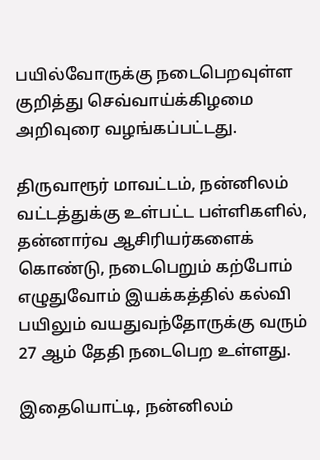பயில்வோருக்கு நடைபெறவுள்ள குறித்து செவ்வாய்க்கிழமை அறிவுரை வழங்கப்பட்டது.

திருவாரூர் மாவட்டம், நன்னிலம் வட்டத்துக்கு உள்பட்ட பள்ளிகளில், தன்னார்வ ஆசிரியர்களைக் கொண்டு, நடைபெறும் கற்போம் எழுதுவோம் இயக்கத்தில் கல்வி பயிலும் வயதுவந்தோருக்கு வரும் 27 ஆம் தேதி நடைபெற உள்ளது.

இதையொட்டி, நன்னிலம்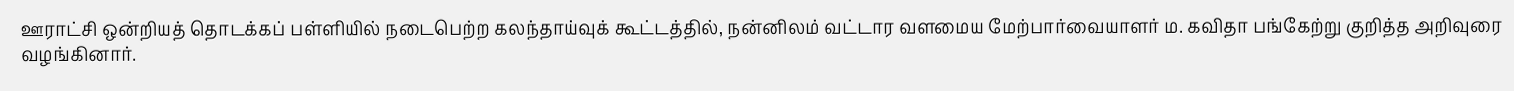ஊராட்சி ஒன்றியத் தொடக்கப் பள்ளியில் நடைபெற்ற கலந்தாய்வுக் கூட்டத்தில், நன்னிலம் வட்டார வளமைய மேற்பார்வையாளர் ம. கவிதா பங்கேற்று குறித்த அறிவுரை வழங்கினார்.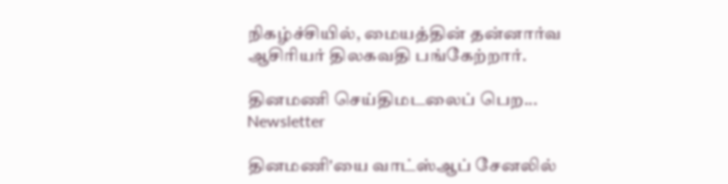நிகழ்ச்சியில், மையத்தின் தன்னார்வ ஆசிரியர் திலகவதி பங்கேற்றார்.

தினமணி செய்திமடலைப் பெற... Newsletter

தினமணி'யை வாட்ஸ்ஆப் சேனலில்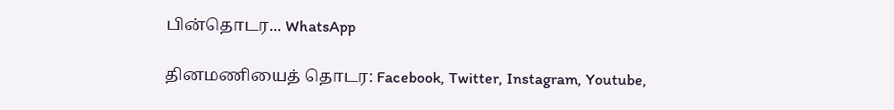பின்தொடர... WhatsApp

தினமணியைத் தொடர: Facebook, Twitter, Instagram, Youtube,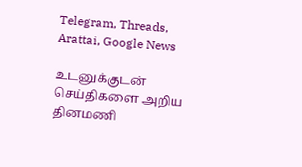Telegram, Threads, Arattai, Google News

உடனுக்குடன் செய்திகளை அறிய தினமணி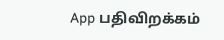App பதிவிறக்கம்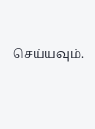செய்யவும்.